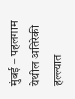मुंबई – पहलगाम येथील अतिरेकी हल्ल्यात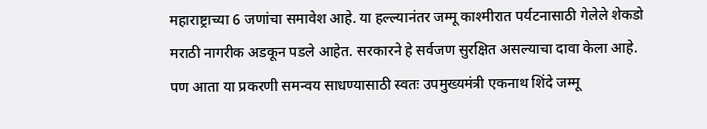महाराष्ट्राच्या 6 जणांचा समावेश आहे. या हल्ल्यानंतर जम्मू काश्मीरात पर्यटनासाठी गेलेले शेकडो मराठी नागरीक अडकून पडले आहेत. सरकारने हे सर्वजण सुरक्षित असल्याचा दावा केला आहे. पण आता या प्रकरणी समन्वय साधण्यासाठी स्वतः उपमुख्यमंत्री एकनाथ शिंदे जम्मू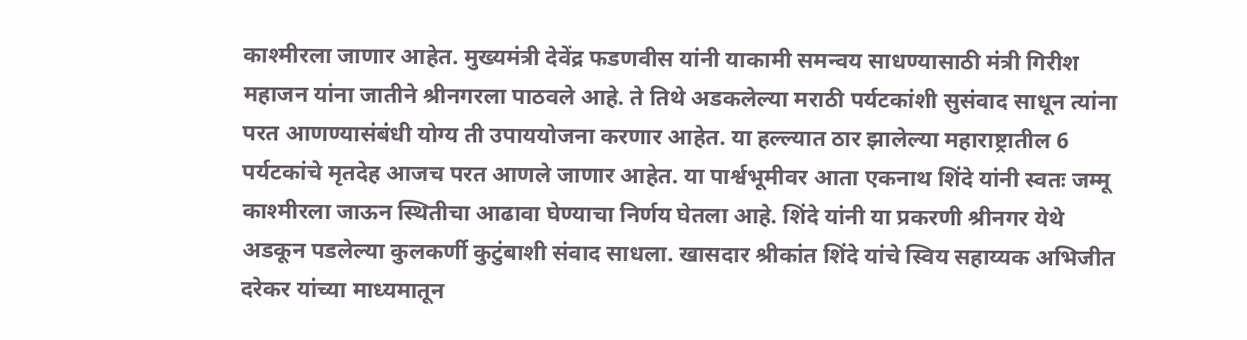काश्मीरला जाणार आहेत. मुख्यमंत्री देवेंद्र फडणवीस यांनी याकामी समन्वय साधण्यासाठी मंत्री गिरीश महाजन यांना जातीने श्रीनगरला पाठवले आहे. ते तिथे अडकलेल्या मराठी पर्यटकांशी सुसंवाद साधून त्यांना परत आणण्यासंबंधी योग्य ती उपाययोजना करणार आहेत. या हल्ल्यात ठार झालेल्या महाराष्ट्रातील 6 पर्यटकांचे मृतदेह आजच परत आणले जाणार आहेत. या पार्श्वभूमीवर आता एकनाथ शिंदे यांनी स्वतः जम्मू काश्मीरला जाऊन स्थितीचा आढावा घेण्याचा निर्णय घेतला आहे. शिंदे यांनी या प्रकरणी श्रीनगर येथे अडकून पडलेल्या कुलकर्णी कुटुंबाशी संवाद साधला. खासदार श्रीकांत शिंदे यांचे स्विय सहाय्यक अभिजीत दरेकर यांच्या माध्यमातून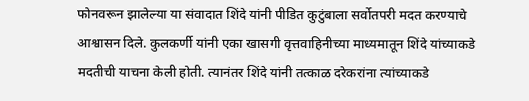फोनवरून झालेल्या या संवादात शिंदे यांनी पीडित कुटुंबाला सर्वोतपरी मदत करण्याचे आश्वासन दिले. कुलकर्णी यांनी एका खासगी वृत्तवाहिनीच्या माध्यमातून शिंदे यांच्याकडे मदतीची याचना केली होती. त्यानंतर शिंदे यांनी तत्काळ दरेकरांना त्यांच्याकडे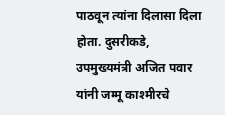पाठवून त्यांना दिलासा दिला होता. दुसरीकडे, उपमुख्यमंत्री अजित पवार यांनी जम्मू काश्मीरचे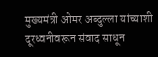मुख्यमंत्री ओमर अब्दुल्ला यांच्याशी दूरध्वनीवरून संवाद साधून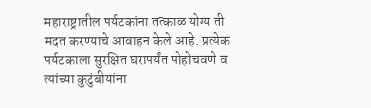महाराष्ट्रातील पर्यटकांना तत्काळ योग्य ती मदत करण्याचे आवाहन केले आहे. प्रत्येक पर्यटकाला सुरक्षित घरापर्यंत पोहोचवणे व त्यांच्या कुटुंबीयांना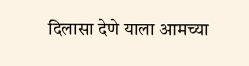दिलासा देणे याला आमच्या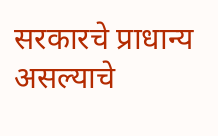सरकारचे प्राधान्य असल्याचे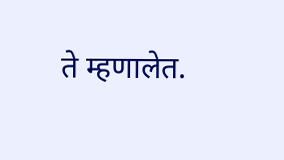ते म्हणालेत.